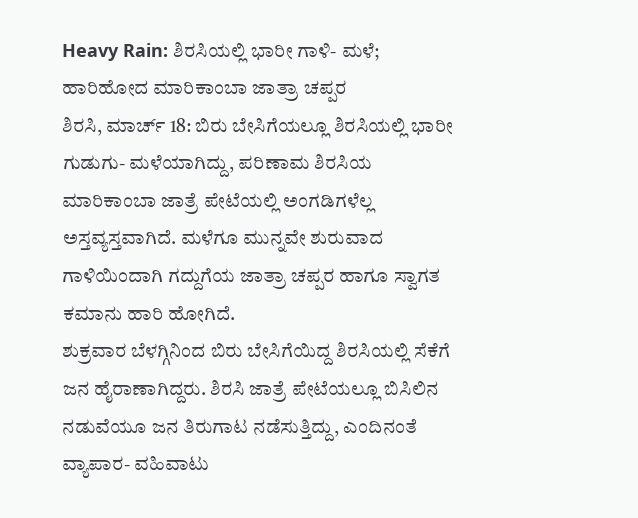Heavy Rain: ಶಿರಸಿಯಲ್ಲಿ ಭಾರೀ ಗಾಳಿ- ಮಳೆ; ಹಾರಿಹೋದ ಮಾರಿಕಾಂಬಾ ಜಾತ್ರಾ ಚಪ್ಪರ
ಶಿರಸಿ, ಮಾರ್ಚ್ 18: ಬಿರು ಬೇಸಿಗೆಯಲ್ಲೂ ಶಿರಸಿಯಲ್ಲಿ ಭಾರೀ ಗುಡುಗು- ಮಳೆಯಾಗಿದ್ದು, ಪರಿಣಾಮ ಶಿರಸಿಯ ಮಾರಿಕಾಂಬಾ ಜಾತ್ರೆ ಪೇಟೆಯಲ್ಲಿ ಅಂಗಡಿಗಳೆಲ್ಲ ಅಸ್ತವ್ಯಸ್ತವಾಗಿದೆ. ಮಳೆಗೂ ಮುನ್ನವೇ ಶುರುವಾದ ಗಾಳಿಯಿಂದಾಗಿ ಗದ್ದುಗೆಯ ಜಾತ್ರಾ ಚಪ್ಪರ ಹಾಗೂ ಸ್ವಾಗತ ಕಮಾನು ಹಾರಿ ಹೋಗಿದೆ.
ಶುಕ್ರವಾರ ಬೆಳಗ್ಗಿನಿಂದ ಬಿರು ಬೇಸಿಗೆಯಿದ್ದ ಶಿರಸಿಯಲ್ಲಿ ಸೆಕೆಗೆ ಜನ ಹೈರಾಣಾಗಿದ್ದರು. ಶಿರಸಿ ಜಾತ್ರೆ ಪೇಟೆಯಲ್ಲೂ ಬಿಸಿಲಿನ ನಡುವೆಯೂ ಜನ ತಿರುಗಾಟ ನಡೆಸುತ್ತಿದ್ದು, ಎಂದಿನಂತೆ ವ್ಯಾಪಾರ- ವಹಿವಾಟು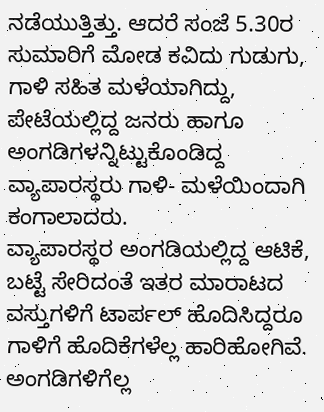ನಡೆಯುತ್ತಿತ್ತು. ಆದರೆ ಸಂಜೆ 5.30ರ ಸುಮಾರಿಗೆ ಮೋಡ ಕವಿದು ಗುಡುಗು, ಗಾಳಿ ಸಹಿತ ಮಳೆಯಾಗಿದ್ದು, ಪೇಟೆಯಲ್ಲಿದ್ದ ಜನರು ಹಾಗೂ ಅಂಗಡಿಗಳನ್ನಿಟ್ಟುಕೊಂಡಿದ್ದ ವ್ಯಾಪಾರಸ್ಥರು ಗಾಳಿ- ಮಳೆಯಿಂದಾಗಿ ಕಂಗಾಲಾದರು.
ವ್ಯಾಪಾರಸ್ಥರ ಅಂಗಡಿಯಲ್ಲಿದ್ದ ಆಟಿಕೆ, ಬಟ್ಟೆ ಸೇರಿದಂತೆ ಇತರ ಮಾರಾಟದ ವಸ್ತುಗಳಿಗೆ ಟಾರ್ಪಲ್ ಹೊದಿಸಿದ್ದರೂ ಗಾಳಿಗೆ ಹೊದಿಕೆಗಳೆಲ್ಲ ಹಾರಿಹೋಗಿವೆ. ಅಂಗಡಿಗಳಿಗೆಲ್ಲ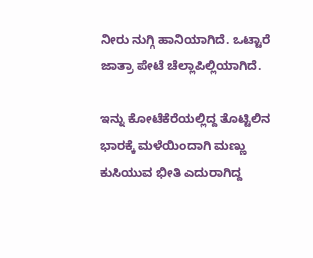ನೀರು ನುಗ್ಗಿ ಹಾನಿಯಾಗಿದೆ. ಒಟ್ಟಾರೆ ಜಾತ್ರಾ ಪೇಟೆ ಚೆಲ್ಲಾಪಿಲ್ಲಿಯಾಗಿದೆ.

ಇನ್ನು ಕೋಟೆಕೆರೆಯಲ್ಲಿದ್ದ ತೊಟ್ಟಿಲಿನ ಭಾರಕ್ಕೆ ಮಳೆಯಿಂದಾಗಿ ಮಣ್ಣು ಕುಸಿಯುವ ಭೀತಿ ಎದುರಾಗಿದ್ದ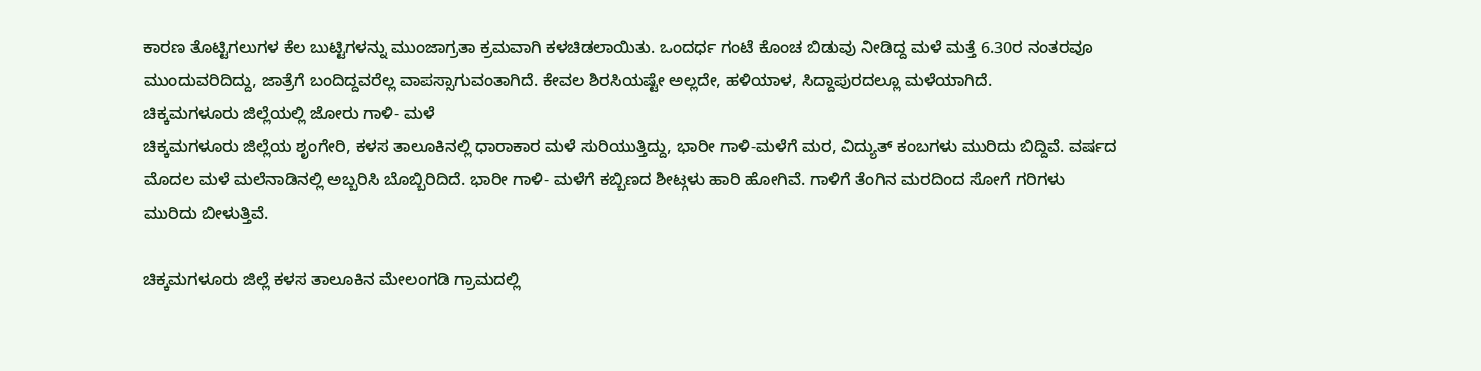ಕಾರಣ ತೊಟ್ಟಿಗಲುಗಳ ಕೆಲ ಬುಟ್ಟಿಗಳನ್ನು ಮುಂಜಾಗ್ರತಾ ಕ್ರಮವಾಗಿ ಕಳಚಿಡಲಾಯಿತು. ಒಂದರ್ಧ ಗಂಟೆ ಕೊಂಚ ಬಿಡುವು ನೀಡಿದ್ದ ಮಳೆ ಮತ್ತೆ 6.30ರ ನಂತರವೂ ಮುಂದುವರಿದಿದ್ದು, ಜಾತ್ರೆಗೆ ಬಂದಿದ್ದವರೆಲ್ಲ ವಾಪಸ್ಸಾಗುವಂತಾಗಿದೆ. ಕೇವಲ ಶಿರಸಿಯಷ್ಟೇ ಅಲ್ಲದೇ, ಹಳಿಯಾಳ, ಸಿದ್ದಾಪುರದಲ್ಲೂ ಮಳೆಯಾಗಿದೆ.
ಚಿಕ್ಕಮಗಳೂರು ಜಿಲ್ಲೆಯಲ್ಲಿ ಜೋರು ಗಾಳಿ- ಮಳೆ
ಚಿಕ್ಕಮಗಳೂರು ಜಿಲ್ಲೆಯ ಶೃಂಗೇರಿ, ಕಳಸ ತಾಲೂಕಿನಲ್ಲಿ ಧಾರಾಕಾರ ಮಳೆ ಸುರಿಯುತ್ತಿದ್ದು, ಭಾರೀ ಗಾಳಿ-ಮಳೆಗೆ ಮರ, ವಿದ್ಯುತ್ ಕಂಬಗಳು ಮುರಿದು ಬಿದ್ದಿವೆ. ವರ್ಷದ ಮೊದಲ ಮಳೆ ಮಲೆನಾಡಿನಲ್ಲಿ ಅಬ್ಬರಿಸಿ ಬೊಬ್ಬಿರಿದಿದೆ. ಭಾರೀ ಗಾಳಿ- ಮಳೆಗೆ ಕಬ್ಬಿಣದ ಶೀಟ್ಗಳು ಹಾರಿ ಹೋಗಿವೆ. ಗಾಳಿಗೆ ತೆಂಗಿನ ಮರದಿಂದ ಸೋಗೆ ಗರಿಗಳು ಮುರಿದು ಬೀಳುತ್ತಿವೆ.

ಚಿಕ್ಕಮಗಳೂರು ಜಿಲ್ಲೆ ಕಳಸ ತಾಲೂಕಿನ ಮೇಲಂಗಡಿ ಗ್ರಾಮದಲ್ಲಿ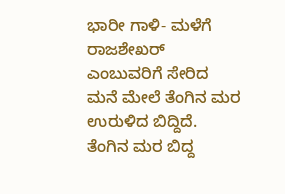ಭಾರೀ ಗಾಳಿ- ಮಳೆಗೆ ರಾಜಶೇಖರ್ ಎಂಬುವರಿಗೆ ಸೇರಿದ ಮನೆ ಮೇಲೆ ತೆಂಗಿನ ಮರ ಉರುಳಿದ ಬಿದ್ದಿದೆ. ತೆಂಗಿನ ಮರ ಬಿದ್ದ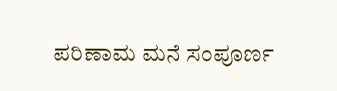ಪರಿಣಾಮ ಮನೆ ಸಂಪೂರ್ಣ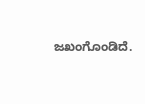ಜಖಂಗೊಂಡಿದೆ.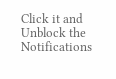Click it and Unblock the Notifications